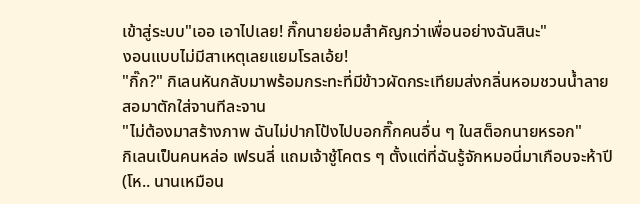เข้าสู่ระบบ"เออ เอาไปเลย! กิ๊กนายย่อมสำคัญกว่าเพื่อนอย่างฉันสินะ"
งอนแบบไม่มีสาเหตุเลยแยมโรลเอ้ย!
"กิ๊ก?" กิเลนหันกลับมาพร้อมกระทะที่มีข้าวผัดกระเทียมส่งกลิ่นหอมชวนน้ำลายสอมาตักใส่จานทีละจาน
"ไม่ต้องมาสร้างภาพ ฉันไม่ปากโป้งไปบอกกิ๊กคนอื่น ๆ ในสต็อกนายหรอก"
กิเลนเป็นคนหล่อ เฟรนลี่ แถมเจ้าชู้โคตร ๆ ตั้งแต่ที่ฉันรู้จักหมอนี่มาเกือบจะห้าปี (โห.. นานเหมือน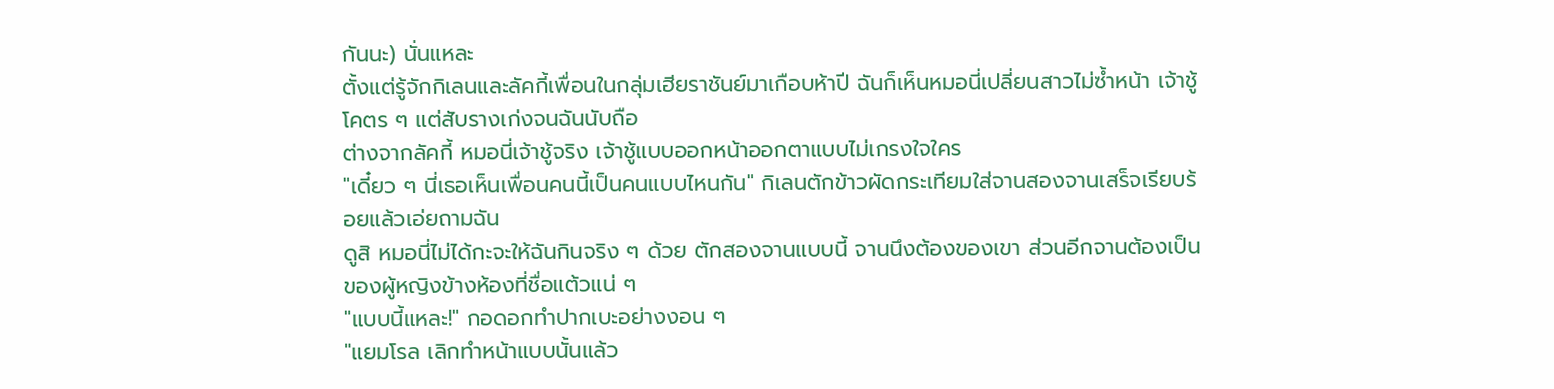กันนะ) นั่นแหละ
ตั้งแต่รู้จักกิเลนและลัคกี้เพื่อนในกลุ่มเฮียราชันย์มาเกือบห้าปี ฉันก็เห็นหมอนี่เปลี่ยนสาวไม่ซ้ำหน้า เจ้าชู้โคตร ๆ แต่สับรางเก่งจนฉันนับถือ
ต่างจากลัคกี้ หมอนี่เจ้าชู้จริง เจ้าชู้แบบออกหน้าออกตาแบบไม่เกรงใจใคร
"เดี๋ยว ๆ นี่เธอเห็นเพื่อนคนนี้เป็นคนแบบไหนกัน" กิเลนตักข้าวผัดกระเทียมใส่จานสองจานเสร็จเรียบร้อยแล้วเอ่ยถามฉัน
ดูสิ หมอนี่ไม่ได้กะจะให้ฉันกินจริง ๆ ด้วย ตักสองจานแบบนี้ จานนึงต้องของเขา ส่วนอีกจานต้องเป็นของผู้หญิงข้างห้องที่ชื่อแต้วแน่ ๆ
"แบบนี้แหละ!" กอดอกทำปากเบะอย่างงอน ๆ
"แยมโรล เลิกทำหน้าแบบนั้นแล้ว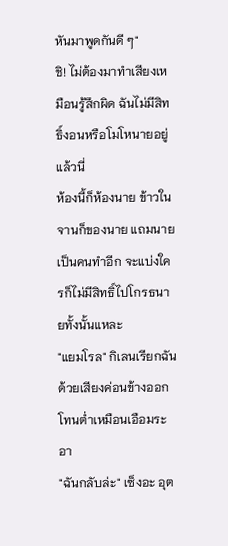หันมาพูดกันดี ๆ"
ชิ! ไม่ต้องมาทำเสียงเหมือนรู้สึกผิด ฉันไม่มีสิทธิ์งอนหรือโมโหนายอยู่แล้วนี่
ห้องนี้ก็ห้องนาย ข้าวในจานก็ของนาย แถมนายเป็นคนทำอีก จะแบ่งใครก็ไม่มีสิทธิ์ไปโกรธนายทั้งนั้นแหละ
"แยมโรล" กิเลนเรียกฉันด้วยเสียงค่อนข้างออกโทนต่ำเหมือนเอือมระอา
"ฉันกลับล่ะ" เซ็งอะ อุต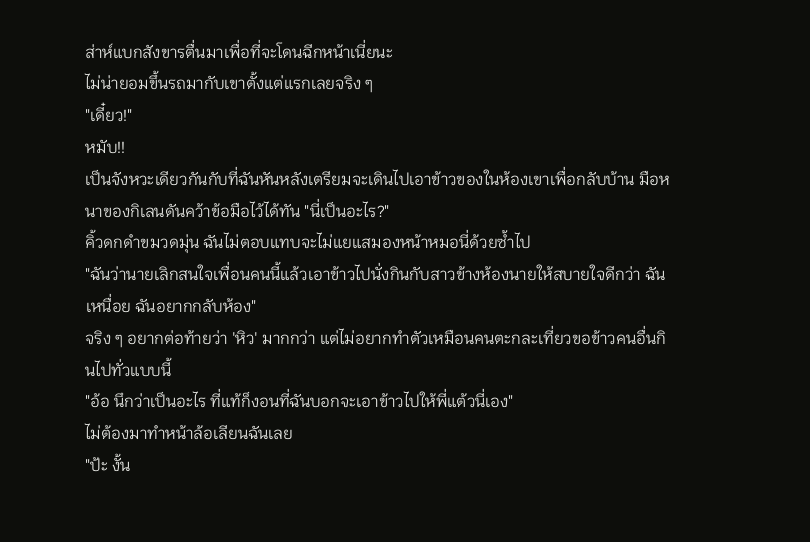ส่าห์แบกสังขารตื่นมาเพื่อที่จะโดนฉีกหน้าเนี่ยนะ
ไม่น่ายอมขึ้นรถมากับเขาตั้งแต่แรกเลยจริง ๆ
"เดี๋ยว!"
หมับ!!
เป็นจังหวะเดียวกันกับที่ฉันหันหลังเตรียมจะเดินไปเอาข้าวของในห้องเขาเพื่อกลับบ้าน มือหนาของกิเลนดันคว้าข้อมือไว้ได้ทัน "นี่เป็นอะไร?"
คิ้วดกดำขมวดมุ่น ฉันไม่ตอบแทบจะไม่แยแสมองหน้าหมอนี่ด้วยซ้ำไป
"ฉันว่านายเลิกสนใจเพื่อนคนนี้แล้วเอาข้าวไปนั่งกินกับสาวข้างห้องนายให้สบายใจดีกว่า ฉันเหนื่อย ฉันอยากกลับห้อง"
จริง ๆ อยากต่อท้ายว่า 'หิว' มากกว่า แต่ไม่อยากทำตัวเหมือนคนตะกละเที่ยวขอข้าวคนอื่นกินไปทั่วแบบนี้
"อ้อ นึกว่าเป็นอะไร ที่แท้ก็งอนที่ฉันบอกจะเอาข้าวไปให้พี่แต้วนี่เอง"
ไม่ต้องมาทำหน้าล้อเลียนฉันเลย
"ป้ะ งั้น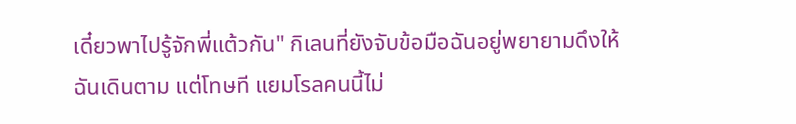เดี๋ยวพาไปรู้จักพี่แต้วกัน" กิเลนที่ยังจับข้อมือฉันอยู่พยายามดึงให้ฉันเดินตาม แต่โทษที แยมโรลคนนี้ไม่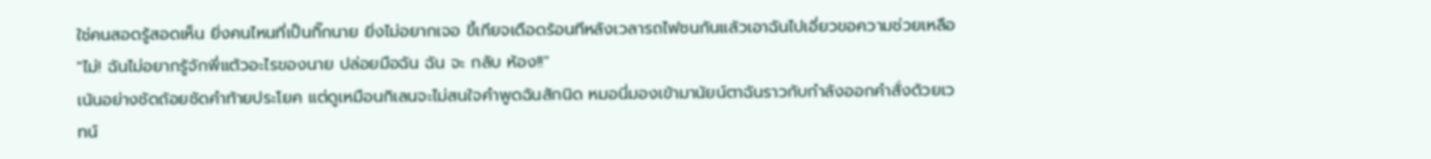ใช่คนสอดรู้สอดเห็น ยิ่งคนไหนที่เป็นกิ๊กนาย ยิ่งไม่อยากเจอ ขี้เกียจเดือดร้อนทีหลังเวลารถไฟชนกันแล้วเอาฉันไปเอี่ยวขอความช่วยเหลือ
"ไม่! ฉันไม่อยากรู้จักพี่แต้วอะไรของนาย ปล่อยมือฉัน ฉัน จะ กลับ ห้อง!!"
เน้นอย่างชัดถ้อยชัดคำท้ายประโยค แต่ดูเหมือนกิเลนจะไม่สนใจคำพูดฉันสักนิด หมอนี่มองเข้ามานัยน์ตาฉันราวกับกำลังออกคำสั่งด้วยเวทน์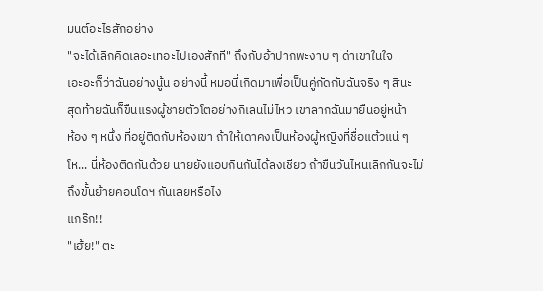มนต์อะไรสักอย่าง
"จะได้เลิกคิดเลอะเทอะไปเองสักที" ถึงกับอ้าปากพะงาบ ๆ ด่าเขาในใจ
เอะอะก็ว่าฉันอย่างนู้น อย่างนี้ หมอนี่เกิดมาเพื่อเป็นคู่กัดกับฉันจริง ๆ สินะ
สุดท้ายฉันก็ขืนแรงผู้ชายตัวโตอย่างกิเลนไม่ไหว เขาลากฉันมายืนอยู่หน้า
ห้อง ๆ หนึ่ง ที่อยู่ติดกับห้องเขา ถ้าให้เดาคงเป็นห้องผู้หญิงที่ชื่อแต้วแน่ ๆโห... นี่ห้องติดกันด้วย นายยังแอบกินกันได้ลงเชียว ถ้าขืนวันไหนเลิกกันจะไม่ถึงขั้นย้ายคอนโดฯ กันเลยหรือไง
แกร๊ก!!
"เฮ้ย!" ตะ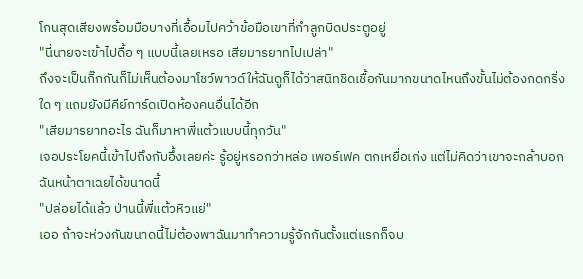โกนสุดเสียงพร้อมมือบางที่เอื้อมไปคว้าข้อมือเขาที่กำลูกบิดประตูอยู่
"นี่นายจะเข้าไปดื้อ ๆ แบบนี้เลยเหรอ เสียมารยาทไปเปล่า"
ถึงจะเป็นกิ๊กกันก็ไม่เห็นต้องมาโชว์พาวด์ให้ฉันดูก็ได้ว่าสนิทชิดเชื้อกันมากขนาดไหนถึงขั้นไม่ต้องกดกริ่งใด ๆ แถมยังมีคีย์การ์ดเปิดห้องคนอื่นได้อีก
"เสียมารยาทอะไร ฉันก็มาหาพี่แต้วแบบนี้ทุกวัน"
เจอประโยคนี้เข้าไปถึงกับอึ้งเลยค่ะ รู้อยู่หรอกว่าหล่อ เพอร์เฟค ตกเหยื่อเก่ง แต่ไม่คิดว่าเขาจะกล้าบอกฉันหน้าตาเฉยได้ขนาดนี้
"ปล่อยได้แล้ว ป่านนี้พี่แต้วหิวแย่"
เออ ถ้าจะห่วงกันขนาดนี้ไม่ต้องพาฉันมาทำความรู้จักกันตั้งแต่แรกก็จบ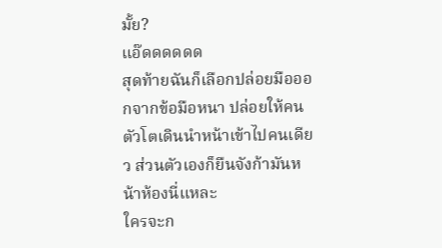มั้ย?
แอ๊ดดดดดด
สุดท้ายฉันก็เลือกปล่อยมือออกจากข้อมือหนา ปล่อยให้คนตัวโตเดินนำหน้าเข้าไปคนเดียว ส่วนตัวเองก็ยืนจังก้ามันหน้าห้องนี่แหละ
ใครจะก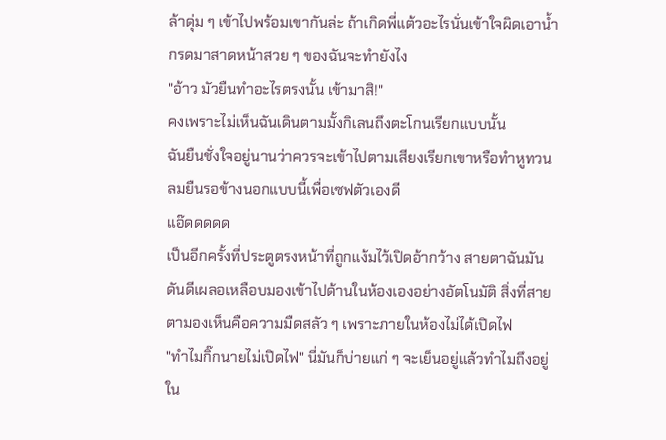ล้าดุ่ม ๆ เข้าไปพร้อมเขากันล่ะ ถ้าเกิดพี่แต้วอะไรนั่นเข้าใจผิดเอาน้ำกรดมาสาดหน้าสวย ๆ ของฉันจะทำยังไง
"อ้าว มัวยืนทำอะไรตรงนั้น เข้ามาสิ!"
คงเพราะไม่เห็นฉันเดินตามมั้งกิเลนถึงตะโกนเรียกแบบนั้น
ฉันยืนชั่งใจอยู่นานว่าควรจะเข้าไปตามเสียงเรียกเขาหรือทำหูทวนลมยืนรอข้างนอกแบบนี้เพื่อเซฟตัวเองดี
แอ๊ดดดดด
เป็นอีกครั้งที่ประตูตรงหน้าที่ถูกแง้มไว้เปิดอ้ากว้าง สายตาฉันมันดันดีเผลอเหลือบมองเข้าไปด้านในห้องเองอย่างอัตโนมัติ สิ่งที่สายตามองเห็นคือความมืดสลัว ๆ เพราะภายในห้องไม่ได้เปิดไฟ
"ทำไมกิ๊กนายไม่เปิดไฟ" นี่มันก็บ่ายแก่ ๆ จะเย็นอยู่แล้วทำไมถึงอยู่ใน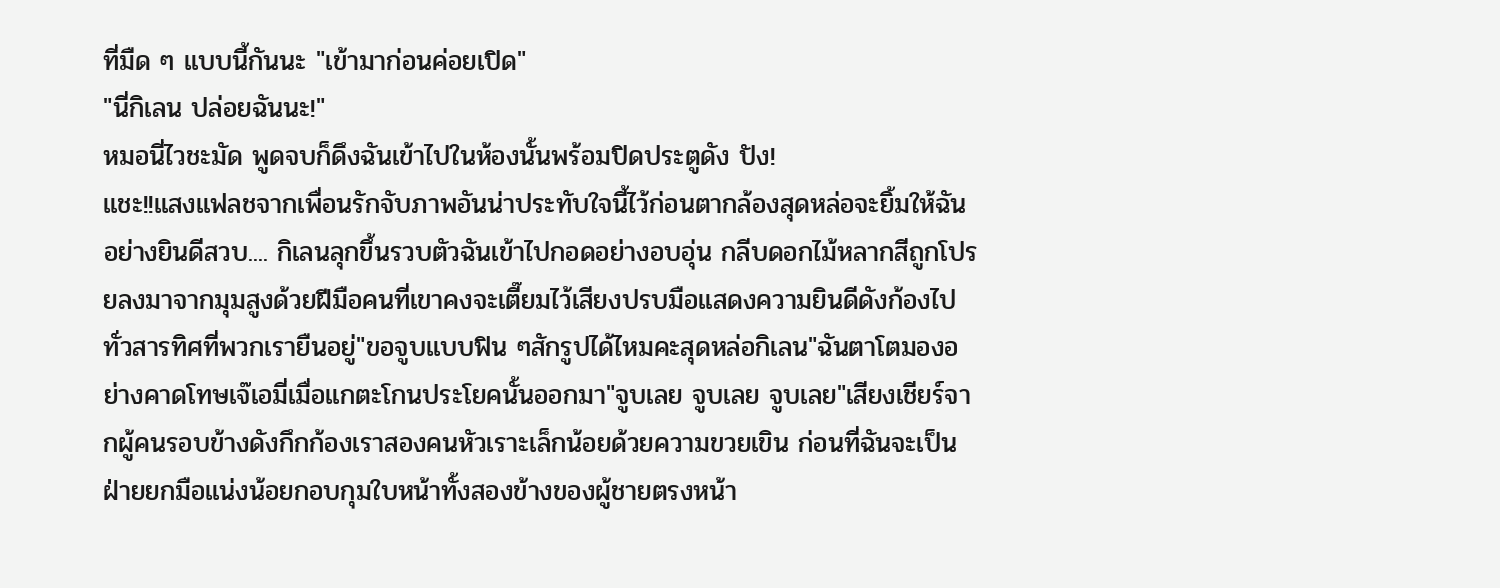ที่มืด ๆ แบบนี้กันนะ "เข้ามาก่อนค่อยเปิด"
"นี่กิเลน ปล่อยฉันนะ!"
หมอนี่ไวชะมัด พูดจบก็ดึงฉันเข้าไปในห้องนั้นพร้อมปิดประตูดัง ปัง!
แชะ!!แสงแฟลชจากเพื่อนรักจับภาพอันน่าประทับใจนี้ไว้ก่อนตากล้องสุดหล่อจะยิ้มให้ฉันอย่างยินดีสวบ.... กิเลนลุกขึ้นรวบตัวฉันเข้าไปกอดอย่างอบอุ่น กลีบดอกไม้หลากสีถูกโปรยลงมาจากมุมสูงด้วยฝีมือคนที่เขาคงจะเตี๊ยมไว้เสียงปรบมือแสดงความยินดีดังก้องไปทั่วสารทิศที่พวกเรายืนอยู่"ขอจูบแบบฟิน ๆสักรูปได้ไหมคะสุดหล่อกิเลน"ฉันตาโตมองอย่างคาดโทษเจ๊เอมี่เมื่อแกตะโกนประโยคนั้นออกมา"จูบเลย จูบเลย จูบเลย"เสียงเชียร์จากผู้คนรอบข้างดังกึกก้องเราสองคนหัวเราะเล็กน้อยด้วยความขวยเขิน ก่อนที่ฉันจะเป็นฝ่ายยกมือแน่งน้อยกอบกุมใบหน้าทั้งสองข้างของผู้ชายตรงหน้า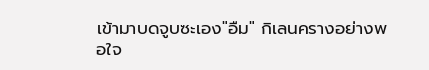เข้ามาบดจูบซะเอง"อืม" กิเลนครางอย่างพอใจ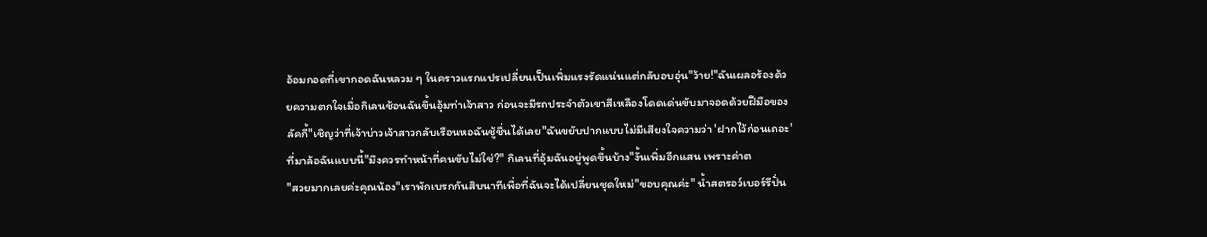อ้อมกอดที่เขากอดฉันหลวม ๆ ในคราวแรกแปรเปลี่ยนเป็นเพิ่มแรงรัดแน่นแต่กลับอบอุ่น"ว้าย!"ฉันเผลอร้องด้วยความตกใจเมื่อกิเลนช้อนฉันขึ้นอุ้มท่าเจ้าสาว ก่อนจะมีรถประจำตัวเขาสีเหลืองโดดเด่นขับมาจอดด้วยฝีมือของลัคกี้"เชิญว่าที่เจ้าบ่าวเจ้าสาวกลับเรือนหอฉันชู้ชื่นได้เลย"ฉันขยับปากแบบไม่มีเสียงใจความว่า 'ฝากไว้ก่อนเถอะ' ที่มาล้อฉันแบบนี้"มึงควรทำหน้าที่คนขับไม่ใช่?" กิเลนที่อุ้มฉันอยู่พูดขึ้นบ้าง"งั้นเพิ่มอีกแสน เพราะค่าต
"สวยมากเลยค่ะคุณน้อง"เราพักเบรกกันสิบนาทีเพื่อที่ฉันจะได้เปลี่ยนชุดใหม่"ขอบคุณค่ะ" น้ำสตรอว์เบอร์รีปั่น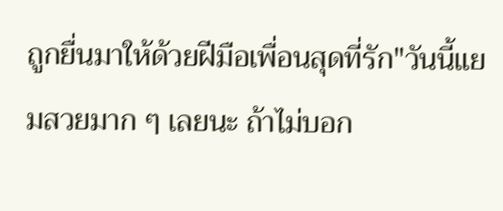ถูกยื่นมาให้ด้วยฝีมือเพื่อนสุดที่รัก"วันนี้แยมสวยมาก ๆ เลยนะ ถ้าไม่บอก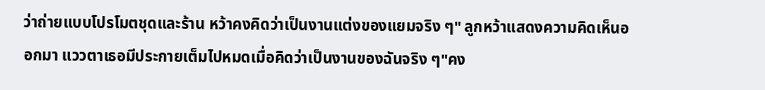ว่าถ่ายแบบโปรโมตชุดและร้าน หว้าคงคิดว่าเป็นงานแต่งของแยมจริง ๆ" ลูกหว้าแสดงความคิดเห็นออกมา แววตาเธอมีประกายเต็มไปหมดเมื่อคิดว่าเป็นงานของฉันจริง ๆ"คง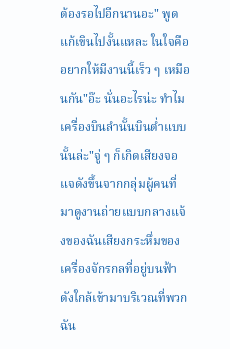ต้องรอไปอีกนานอะ" พูดแก้เขินไปงั้นแหละ ในใจคืออยากให้มีงานนี้เร็ว ๆ เหมือนกัน"อ๊ะ นั่นอะไรน่ะ ทำไมเครื่องบินลำนั้นบินต่ำแบบนั้นล่ะ"จู่ ๆ ก็เกิดเสียงจอแจดังขึ้นจากกลุ่มผู้คนที่มาดูงานถ่ายแบบกลางแจ้งของฉันเสียงกระหึ่มของเครื่องจักรกลที่อยู่บนฟ้าดังใกล้เข้ามาบริเวณที่พวกฉัน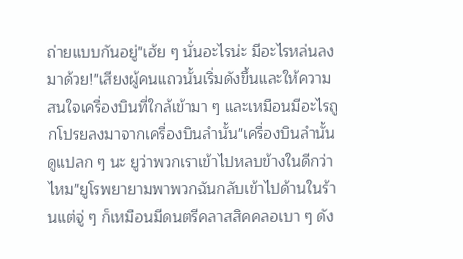ถ่ายแบบกันอยู่"เฮ้ย ๆ นั่นอะไรน่ะ มีอะไรหล่นลงมาด้วย!"เสียงผู้คนแถวนั้นเริ่มดังขึ้นและให้ความสนใจเครื่องบินที่ใกล้เข้ามา ๆ และเหมือนมีอะไรถูกโปรยลงมาจากเครื่องบินลำนั้น"เครื่องบินลำนั้นดูแปลก ๆ นะ ยูว่าพวกเราเข้าไปหลบข้างในดีกว่าไหม"ยูโรพยายามพาพวกฉันกลับเข้าไปด้านในร้านแต่จู่ ๆ ก็เหมือนมีดนตรีคลาสสิคคลอเบา ๆ ดัง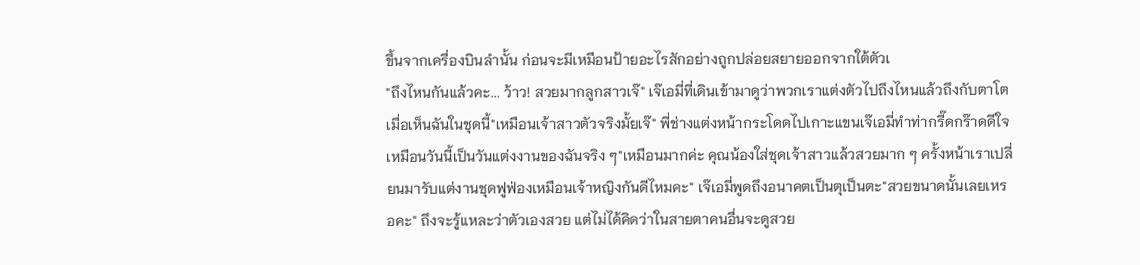ขึ้นจากเครื่องบินลำนั้น ก่อนจะมีเหมือนป้ายอะไรสักอย่างถูกปล่อยสยายออกจากใต้ตัวเ
"ถึงไหนกันแล้วคะ... ว้าว! สวยมากลูกสาวเจ๊" เจ๊เอมี่ที่เดินเข้ามาดูว่าพวกเราแต่งตัวไปถึงไหนแล้วถึงกับตาโตเมื่อเห็นฉันในชุดนี้"เหมือนเจ้าสาวตัวจริงมั้ยเจ๊" พี่ช่างแต่งหน้ากระโดดไปเกาะแขนเจ๊เอมี่ทำท่ากรี๊ดกร๊าดดีใจเหมือนวันนี้เป็นวันแต่งงานของฉันจริง ๆ"เหมือนมากค่ะ คุณน้องใส่ชุดเจ้าสาวแล้วสวยมาก ๆ ครั้งหน้าเราเปลี่ยนมารับแต่งานชุดฟูฟ่องเหมือนเจ้าหญิงกันดีไหมคะ" เจ๊เอมี่พูดถึงอนาคตเป็นตุเป็นตะ"สวยขนาดนั้นเลยเหรอคะ" ถึงจะรู้แหละว่าตัวเองสวย แต่ไม่ได้คิดว่าในสายตาคนอื่นจะดูสวย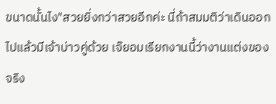ขนาดนั้นไง"สวยยิ่งกว่าสวยอีกค่ะ นี่ถ้าสมมติว่าเดินออกไปแล้วมีเจ้าบ่าวคู่ด้วย เจ๊ยอมเรียกงานนี้ว่างานแต่งของจริง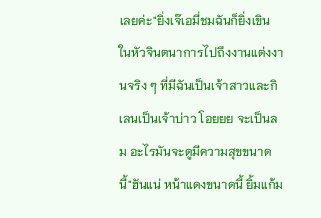เลยค่ะ"ยิ่งเจ๊เอมี่ชมฉันก็ยิ่งเขิน ในหัวจินตนาการไปถึงงานแต่งงานจริง ๆ ที่มีฉันเป็นเจ้าสาวและกิเลนเป็นเจ้าบ่าว โอยยย จะเป็นลม อะไรมันจะดูมีความสุขขนาดนี้"ฮันแน่ หน้าแดงขนาดนี้ ยิ้มแก้ม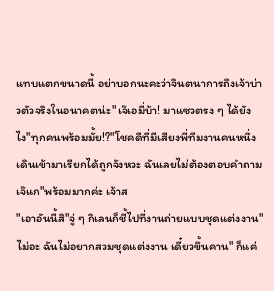แทบแตกขนาดนี้ อย่าบอกนะคะว่าจินตนาการถึงเจ้าบ่าวตัวจริงในอนาคตน่ะ"เจ๊เอมี่บ้า! มาแซวตรง ๆ ได้ยังไง"ทุกคนพร้อมมั้ย!?"โชคดีที่มีเสียงพี่ทีมงานคนหนึ่งเดินเข้ามาเรียกได้ถูกจังหวะ ฉันเลยไม่ต้องตอบคำถามเจ๊แก"พร้อมมากค่ะ เจ้าส
"เอาอันนี้สิ"จู่ ๆ กิเลนก็ชี้ไปที่งานถ่ายแบบชุดแต่งงาน"ไม่อะ ฉันไม่อยากสวมชุดแต่งงาน เดี๋ยวขึ้นคาน" ก็แค่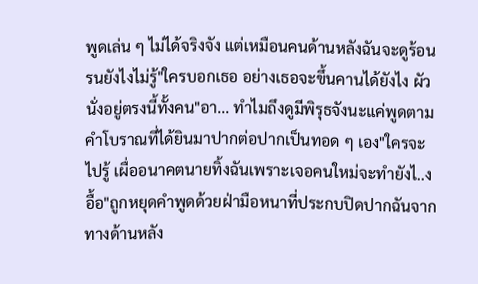พูดเล่น ๆ ไม่ได้จริงจัง แต่เหมือนคนด้านหลังฉันจะดูร้อนรนยังไงไม่รู้"ใครบอกเธอ อย่างเธอจะขึ้นคานได้ยังไง ผัวนั่งอยู่ตรงนี้ทั้งคน"อา... ทำไมถึงดูมีพิรุธจังนะแค่พูดตามคำโบราณที่ได้ยินมาปากต่อปากเป็นทอด ๆ เอง"ใครจะไปรู้ เผื่ออนาคตนายทิ้งฉันเพราะเจอคนใหม่จะทำยังไ..ง อื้อ"ถูกหยุดคำพูดด้วยฝ่ามือหนาที่ประกบปิดปากฉันจากทางด้านหลัง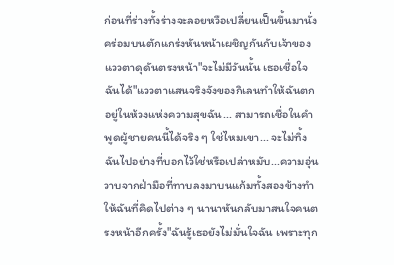ก่อนที่ร่างทั้งร่างจะลอยหวือเปลี่ยนเป็นขึ้นมานั่งคร่อมบนตักแกร่งหันหน้าเผชิญกันกับเจ้าของแววตาดุดันตรงหน้า"จะไม่มีวันนั้น เธอเชื่อใจฉันได้"แววตาแสนจริงจังของกิเลนทำให้ฉันตกอยู่ในห้วงแห่งความสุขฉัน... สามารถเชื่อในคำพูดผู้ชายคนนี้ได้จริง ๆ ใช่ไหมเขา... จะไม่ทิ้งฉันไปอย่างที่บอกไว้ใช่หรือเปล่าหมับ...ความอุ่นวาบจากฝ่ามือที่ทาบลงมาบนแก้มทั้งสองข้างทำให้ฉันที่คิดไปต่าง ๆ นานาหันกลับมาสนใจคนตรงหน้าอีกครั้ง"ฉันรู้เธอยังไม่มั่นใจฉัน เพราะทุก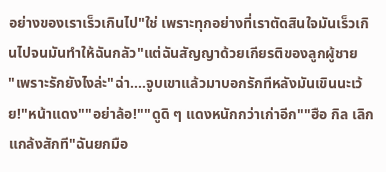อย่างของเราเร็วเกินไป"ใช่ เพราะทุกอย่างที่เราตัดสินใจมันเร็วเกินไปจนมันทำให้ฉันกลัว"แต่ฉันสัญญาด้วยเกียรติของลูกผู้ชาย
"เพราะรักยังไงล่ะ"ฉ่า....จูบเขาแล้วมาบอกรักทีหลังมันเขินนะเว้ย!"หน้าแดง""อย่าล้อ!""ดูดิ ๆ แดงหนักกว่าเก่าอีก""ฮือ กิล เลิกแกล้งสักที"ฉันยกมือ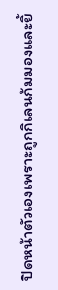ปิดหน้าตัวเองเพราะถูกกิเลนก้มมองและยิ้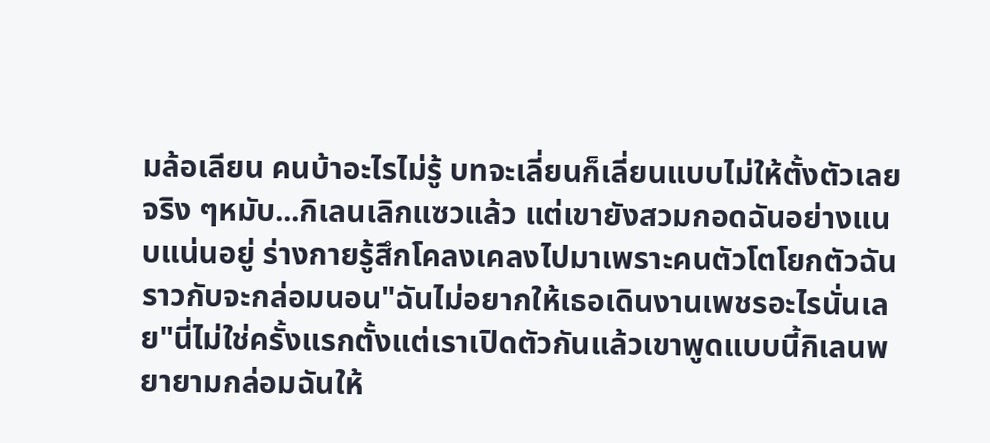มล้อเลียน คนบ้าอะไรไม่รู้ บทจะเลี่ยนก็เลี่ยนแบบไม่ให้ตั้งตัวเลยจริง ๆหมับ...กิเลนเลิกแซวแล้ว แต่เขายังสวมกอดฉันอย่างแนบแน่นอยู่ ร่างกายรู้สึกโคลงเคลงไปมาเพราะคนตัวโตโยกตัวฉันราวกับจะกล่อมนอน"ฉันไม่อยากให้เธอเดินงานเพชรอะไรนั่นเลย"นี่ไม่ใช่ครั้งแรกตั้งแต่เราเปิดตัวกันแล้วเขาพูดแบบนี้กิเลนพยายามกล่อมฉันให้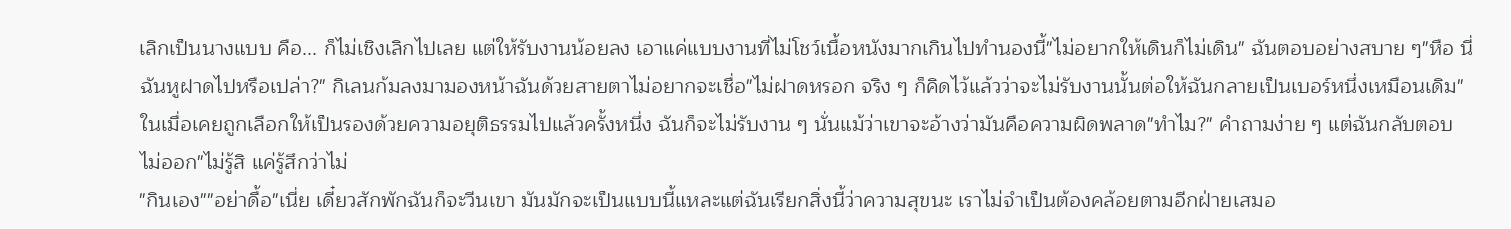เลิกเป็นนางแบบ คือ... ก็ไม่เชิงเลิกไปเลย แต่ให้รับงานน้อยลง เอาแค่แบบงานที่ไม่โชว์เนื้อหนังมากเกินไปทำนองนี้"ไม่อยากให้เดินก็ไม่เดิน" ฉันตอบอย่างสบาย ๆ"หือ นี่ฉันหูฝาดไปหรือเปล่า?" กิเลนก้มลงมามองหน้าฉันด้วยสายตาไม่อยากจะเชื่อ"ไม่ฝาดหรอก จริง ๆ ก็คิดไว้แล้วว่าจะไม่รับงานนั้นต่อให้ฉันกลายเป็นเบอร์หนึ่งเหมือนเดิม" ในเมื่อเคยถูกเลือกให้เป็นรองด้วยความอยุติธรรมไปแล้วครั้งหนึ่ง ฉันก็จะไม่รับงาน ๆ นั่นแม้ว่าเขาจะอ้างว่ามันคือความผิดพลาด"ทำไม?" คำถามง่าย ๆ แต่ฉันกลับตอบไม่ออก"ไม่รู้สิ แค่รู้สึกว่าไม่
"กินเอง""อย่าดื้อ"เนี่ย เดี๋ยวสักพักฉันก็จะวีนเขา มันมักจะเป็นแบบนี้แหละแต่ฉันเรียกสิ่งนี้ว่าความสุขนะ เราไม่จำเป็นต้องคล้อยตามอีกฝ่ายเสมอ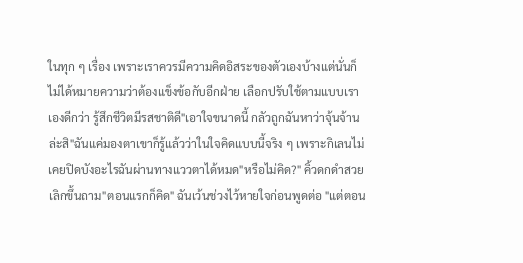ในทุก ๆ เรื่อง เพราะเราควรมีความคิดอิสระของตัวเองบ้างแต่นั่นก็ไม่ได้หมายความว่าต้องแข็งข้อกับอีกฝ่าย เลือกปรับใช้ตามแบบเราเองดีกว่า รู้สึกชีวิตมีรสชาติดี"เอาใจขนาดนี้ กลัวถูกฉันหาว่าจุ้นจ้านล่ะสิ"ฉันแค่มองตาเขาก็รู้แล้วว่าในใจคิดแบบนี้จริง ๆ เพราะกิเลนไม่เคยปิดบังอะไรฉันผ่านทางแววตาได้หมด"หรือไม่คิด?" คิ้วดกดำสวยเลิกขึ้นถาม"ตอนแรกก็คิด" ฉันเว้นช่วงไว้หายใจก่อนพูดต่อ "แต่ตอน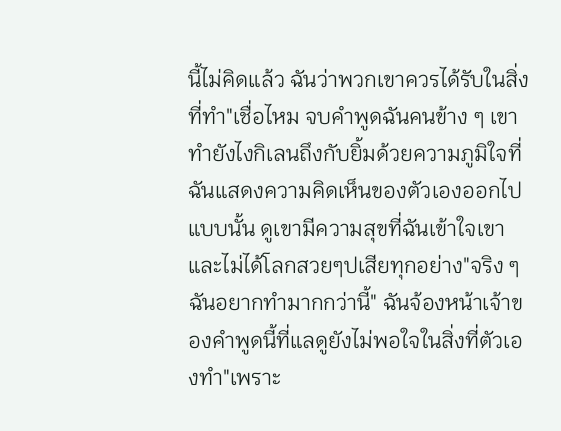นี้ไม่คิดแล้ว ฉันว่าพวกเขาควรได้รับในสิ่งที่ทำ"เชื่อไหม จบคำพูดฉันคนข้าง ๆ เขาทำยังไงกิเลนถึงกับยิ้มด้วยความภูมิใจที่ฉันแสดงความคิดเห็นของตัวเองออกไปแบบนั้น ดูเขามีความสุขที่ฉันเข้าใจเขาและไม่ได้โลกสวยๆปเสียทุกอย่าง"จริง ๆ ฉันอยากทำมากกว่านี้" ฉันจ้องหน้าเจ้าของคำพูดนี้ที่แลดูยังไม่พอใจในสิ่งที่ตัวเองทำ"เพราะ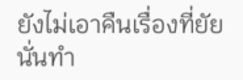ยังไม่เอาคืนเรื่องที่ยัยนั่นทำ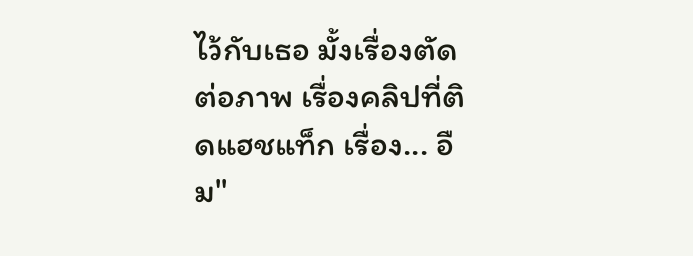ไว้กับเธอ มั้งเรื่องตัดต่อภาพ เรื่องคลิปที่ติดแฮชแท็ก เรื่อง... อืม"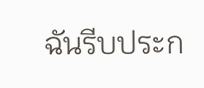ฉันรีบประก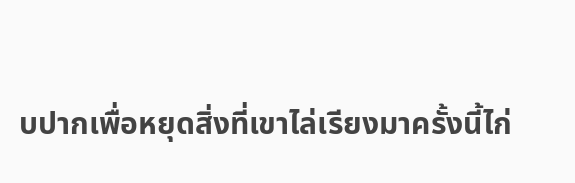บปากเพื่อหยุดสิ่งที่เขาไล่เรียงมาครั้งนี้ไก่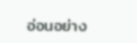อ่อนอย่าง